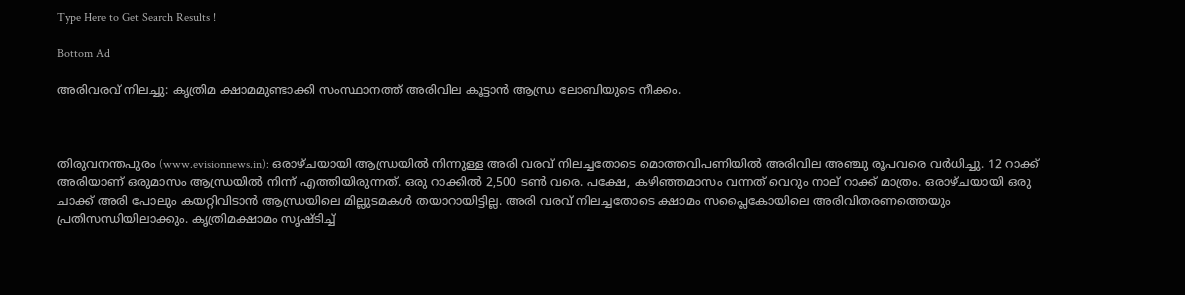Type Here to Get Search Results !

Bottom Ad

അരിവരവ് നിലച്ചു: കൃത്രിമ ക്ഷാമമുണ്ടാക്കി സംസ്ഥാനത്ത് അരിവില കൂട്ടാന്‍ ആന്ധ്ര ലോബിയുടെ നീക്കം.



തിരുവനന്തപുരം (www.evisionnews.in): ഒരാഴ്ചയായി ആന്ധ്രയില്‍ നിന്നുള്ള അരി വരവ് നിലച്ചതോടെ മൊത്തവിപണിയില്‍ അരിവില അഞ്ചു രൂപവരെ വര്‍ധിച്ചു. 12 റാക്ക് അരിയാണ് ഒരുമാസം ആന്ധ്രയില്‍ നിന്ന് എത്തിയിരുന്നത്. ഒരു റാക്കില്‍ 2,500 ടണ്‍ വരെ. പക്ഷേ, കഴിഞ്ഞമാസം വന്നത് വെറും നാല് റാക്ക് മാത്രം. ഒരാഴ്ചയായി ഒരു ചാക്ക് അരി പോലും കയറ്റിവിടാന്‍ ആന്ധ്രയിലെ മില്ലുടമകള്‍ തയാറായിട്ടില്ല. അരി വരവ് നിലച്ചതോടെ ക്ഷാമം സപ്ലൈകോയിലെ അരിവിതരണത്തെയും പ്രതിസന്ധിയിലാക്കും. കൃത്രിമക്ഷാമം സൃഷ്ടിച്ച്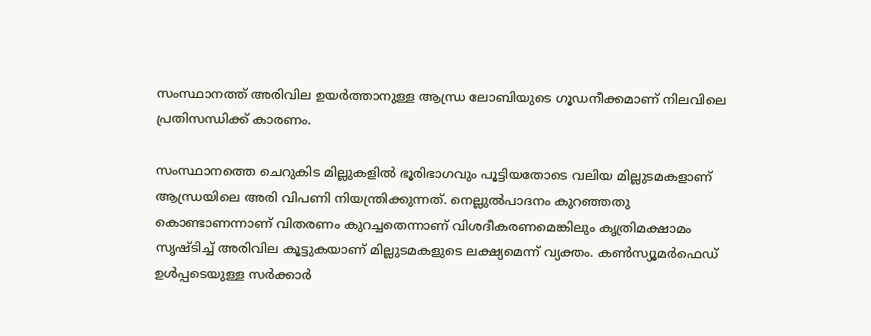സംസ്ഥാനത്ത് അരിവില ഉയര്‍ത്താനുള്ള ആന്ധ്ര ലോബിയുടെ ഗൂഡനീക്കമാണ് നിലവിലെ പ്രതിസന്ധിക്ക് കാരണം.

സംസ്ഥാനത്തെ ചെറുകിട മില്ലുകളില്‍ ഭൂരിഭാഗവും പൂട്ടിയതോടെ വലിയ മില്ലുടമകളാണ് ആന്ധ്രയിലെ അരി വിപണി നിയന്ത്രിക്കുന്നത്. നെല്ലുല്‍പാദനം കുറഞ്ഞതു കൊണ്ടാണന്നാണ് വിതരണം കുറച്ചതെന്നാണ് വിശദീകരണമെങ്കിലും കൃത്രിമക്ഷാമം സൃഷ്ടിച്ച് അരിവില കൂട്ടുകയാണ് മില്ലുടമകളുടെ ലക്ഷ്യമെന്ന് വ്യക്തം. കണ്‍സ്യൂമര്‍ഫെഡ് ഉള്‍പ്പടെയുള്ള സര്‍ക്കാര്‍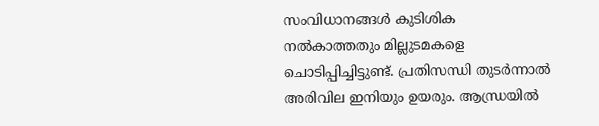സംവിധാനങ്ങള്‍ കുടിശിക നല്‍കാത്തതും മില്ലുടമകളെ ചൊടിപ്പിച്ചിട്ടുണ്ട്. പ്രതിസന്ധി തുടര്‍ന്നാല്‍ അരിവില ഇനിയും ഉയരും. ആന്ധ്രയില്‍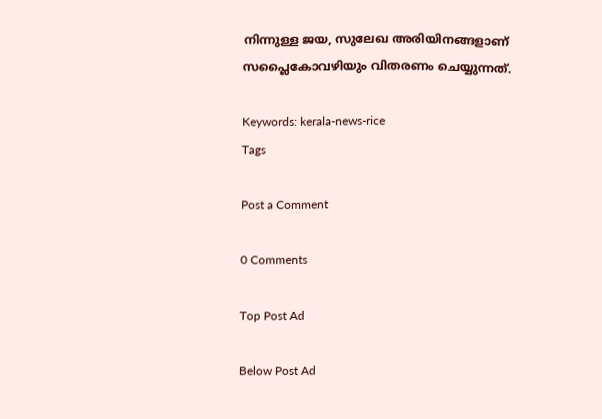നിന്നുള്ള ജയ, സുലേഖ അരിയിനങ്ങളാണ് സപ്ലൈകോവഴിയും വിതരണം ചെയ്യുന്നത്.

Keywords: kerala-news-rice
Tags

Post a Comment

0 Comments

Top Post Ad

Below Post Ad